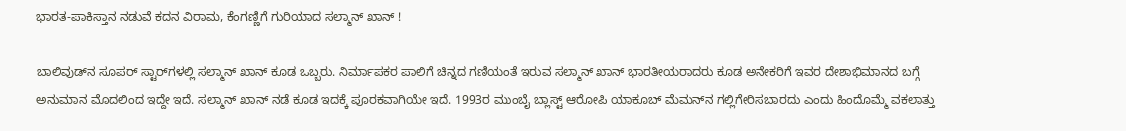ಭಾರತ-ಪಾಕಿಸ್ತಾನ ನಡುವೆ ಕದನ ವಿರಾಮ, ಕೆಂಗಣ್ಣಿಗೆ ಗುರಿಯಾದ ಸಲ್ಮಾನ್ ಖಾನ್ !

ಬಾಲಿವುಡ್‌ನ ಸೂಪರ್ ಸ್ಟಾರ್‌ಗಳಲ್ಲಿ ಸಲ್ಮಾನ್ ಖಾನ್ ಕೂಡ ಒಬ್ಬರು. ನಿರ್ಮಾಪಕರ ಪಾಲಿಗೆ ಚಿನ್ನದ ಗಣಿಯಂತೆ ಇರುವ ಸಲ್ಮಾನ್ ಖಾನ್ ಭಾರತೀಯರಾದರು ಕೂಡ ಅನೇಕರಿಗೆ ಇವರ ದೇಶಾಭಿಮಾನದ ಬಗ್ಗೆ ಅನುಮಾನ ಮೊದಲಿಂದ ಇದ್ದೇ ಇದೆ. ಸಲ್ಮಾನ್ ಖಾನ್ ನಡೆ ಕೂಡ ಇದಕ್ಕೆ ಪೂರಕವಾಗಿಯೇ ಇದೆ. 1993ರ ಮುಂಬೈ ಬ್ಲಾಸ್ಟ್ ಆರೋಪಿ ಯಾಕೂಬ್ ಮೆಮನ್‌ನ ಗಲ್ಲಿಗೇರಿಸಬಾರದು ಎಂದು ಹಿಂದೊಮ್ಮೆ ವಕಲಾತ್ತು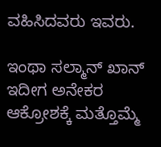ವಹಿಸಿದವರು ಇವರು.

ಇಂಥಾ ಸಲ್ಮಾನ್ ಖಾನ್ ಇದೀಗ ಅನೇಕರ ಆಕ್ರೋಶಕ್ಕೆ ಮತ್ತೊಮ್ಮೆ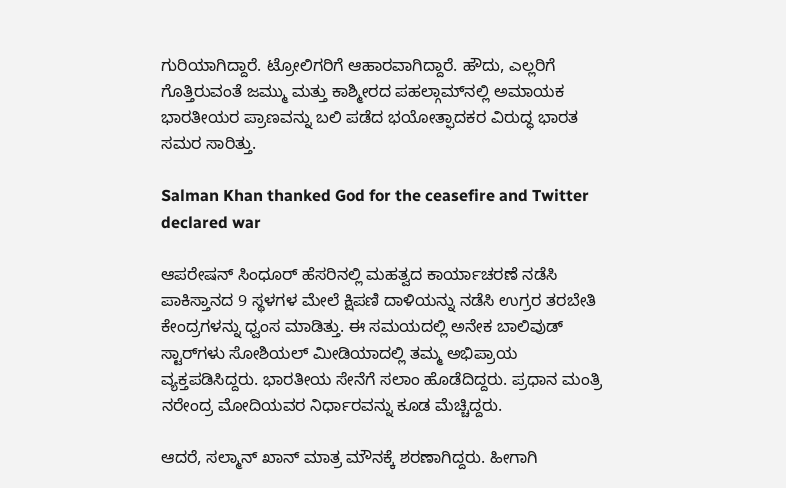ಗುರಿಯಾಗಿದ್ದಾರೆ. ಟ್ರೋಲಿಗರಿಗೆ ಆಹಾರವಾಗಿದ್ದಾರೆ. ಹೌದು, ಎಲ್ಲರಿಗೆ ಗೊತ್ತಿರುವಂತೆ ಜಮ್ಮು ಮತ್ತು ಕಾಶ್ಮೀರದ ಪಹಲ್ಗಾಮ್‌ನಲ್ಲಿ ಅಮಾಯಕ ಭಾರತೀಯರ ಪ್ರಾಣವನ್ನು ಬಲಿ ಪಡೆದ ಭಯೋತ್ಫಾದಕರ ವಿರುದ್ಧ ಭಾರತ ಸಮರ ಸಾರಿತ್ತು.

Salman Khan thanked God for the ceasefire and Twitter declared war

ಆಪರೇಷನ್ ಸಿಂಧೂರ್ ಹೆಸರಿನಲ್ಲಿ ಮಹತ್ವದ ಕಾರ್ಯಾಚರಣೆ ನಡೆಸಿ ಪಾಕಿಸ್ತಾನದ 9 ಸ್ಥಳಗಳ ಮೇಲೆ ಕ್ಷಿಪಣಿ ದಾಳಿಯನ್ನು ನಡೆಸಿ ಉಗ್ರರ ತರಬೇತಿ ಕೇಂದ್ರಗಳನ್ನು ಧ್ವಂಸ ಮಾಡಿತ್ತು. ಈ ಸಮಯದಲ್ಲಿ ಅನೇಕ ಬಾಲಿವುಡ್ ಸ್ಟಾರ್‌ಗಳು ಸೋಶಿಯಲ್ ಮೀಡಿಯಾದಲ್ಲಿ ತಮ್ಮ ಅಭಿಪ್ರಾಯ ವ್ಯಕ್ತಪಡಿಸಿದ್ದರು. ಭಾರತೀಯ ಸೇನೆಗೆ ಸಲಾಂ ಹೊಡೆದಿದ್ದರು. ಪ್ರಧಾನ ಮಂತ್ರಿ ನರೇಂದ್ರ ಮೋದಿಯವರ ನಿರ್ಧಾರವನ್ನು ಕೂಡ ಮೆಚ್ಚಿದ್ದರು.

ಆದರೆ, ಸಲ್ಮಾನ್ ಖಾನ್ ಮಾತ್ರ ಮೌನಕ್ಕೆ ಶರಣಾಗಿದ್ದರು. ಹೀಗಾಗಿ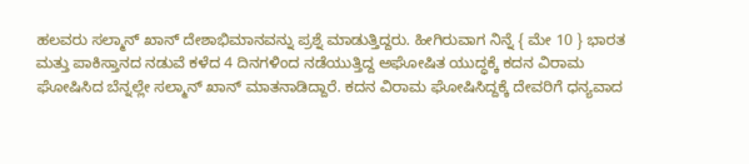ಹಲವರು ಸಲ್ಮಾನ್ ಖಾನ್ ದೇಶಾಭಿಮಾನವನ್ನು ಪ್ರಶ್ನೆ ಮಾಡುತ್ತಿದ್ದರು. ಹೀಗಿರುವಾಗ ನಿನ್ನೆ { ಮೇ 10 } ಭಾರತ ಮತ್ತು ಪಾಕಿಸ್ತಾನದ ನಡುವೆ ಕಳೆದ 4 ದಿನಗಳಿಂದ ನಡೆಯುತ್ತಿದ್ದ ಅಘೋಷಿತ ಯುದ್ಧಕ್ಕೆ ಕದನ ವಿರಾಮ ಘೋಷಿಸಿದ ಬೆನ್ನಲ್ಲೇ ಸಲ್ಮಾನ್ ಖಾನ್ ಮಾತನಾಡಿದ್ದಾರೆ. ಕದನ ವಿರಾಮ ಘೋಷಿಸಿದ್ದಕ್ಕೆ ದೇವರಿಗೆ ಧನ್ಯವಾದ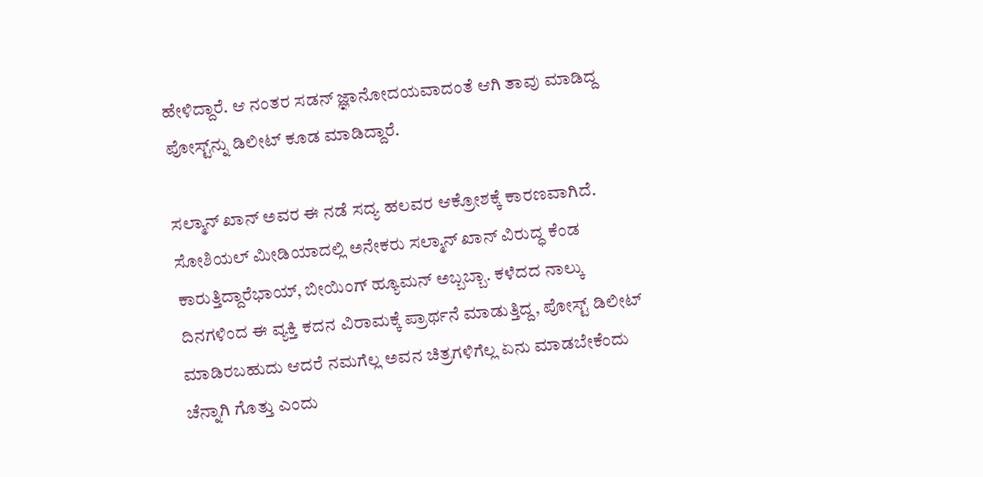ಹೇಳಿದ್ದಾರೆ. ಆ ನಂತರ ಸಡನ್ ಜ್ಞಾನೋದಯವಾದಂತೆ ಆಗಿ ತಾವು ಮಾಡಿದ್ದ ಪೋಸ್ಟ್‌ನ್ನು ಡಿಲೀಟ್ ಕೂಡ ಮಾಡಿದ್ದಾರೆ.

ಸಲ್ಮಾನ್ ಖಾನ್ ಅವರ ಈ ನಡೆ ಸದ್ಯ ಹಲವರ ಆಕ್ರೋಶಕ್ಕೆ ಕಾರಣವಾಗಿದೆ. ಸೋಶಿಯಲ್ ಮೀಡಿಯಾದಲ್ಲಿ ಅನೇಕರು ಸಲ್ಮಾನ್ ಖಾನ್ ವಿರುದ್ಧ ಕೆಂಡ ಕಾರುತ್ತಿದ್ದಾರೆಭಾಯ್, ಬೀಯಿಂಗ್ ಹ್ಯೂಮನ್ ಅಬ್ಬಬ್ಬಾ. ಕಳೆದದ ನಾಲ್ಕು ದಿನಗಳಿಂದ ಈ ವ್ಯಕ್ತಿ ಕದನ ವಿರಾಮಕ್ಕೆ ಪ್ರಾರ್ಥನೆ ಮಾಡುತ್ತಿದ್ದ, ಪೋಸ್ಟ್ ಡಿಲೀಟ್ ಮಾಡಿರಬಹುದು ಆದರೆ ನಮಗೆಲ್ಲ ಅವನ ಚಿತ್ರಗಳಿಗೆಲ್ಲ ಏನು ಮಾಡಬೇಕೆಂದು ಚೆನ್ನಾಗಿ ಗೊತ್ತು ಎಂದು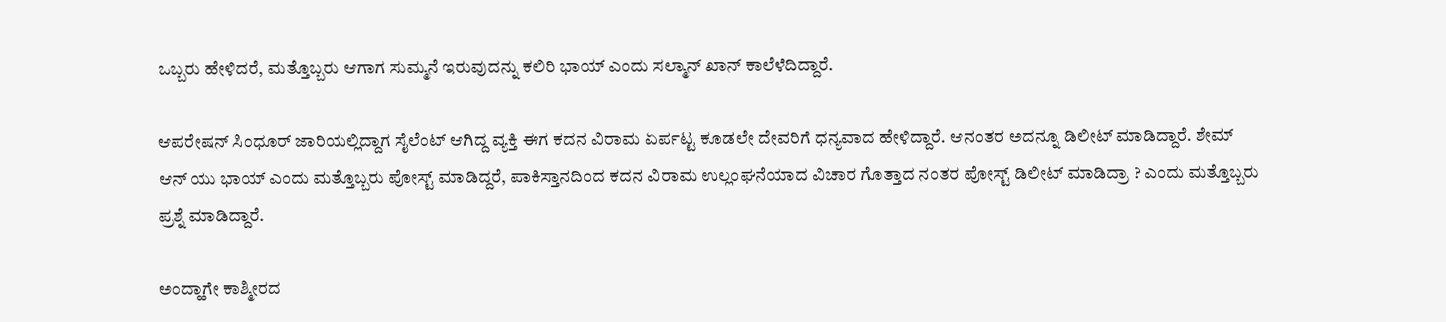ಒಬ್ಬರು ಹೇಳಿದರೆ, ಮತ್ತೊಬ್ಬರು ಆಗಾಗ ಸುಮ್ಮನೆ ಇರುವುದನ್ನು ಕಲಿರಿ ಭಾಯ್ ಎಂದು ಸಲ್ಮಾನ್ ಖಾನ್ ಕಾಲೆಳೆದಿದ್ದಾರೆ.

ಆಪರೇಷನ್ ಸಿಂಧೂರ್ ಜಾರಿಯಲ್ಲಿದ್ದಾಗ ಸೈಲೆಂಟ್ ಆಗಿದ್ದ ವ್ಯಕ್ತಿ ಈಗ ಕದನ ವಿರಾಮ ಏರ್ಪಟ್ಟ ಕೂಡಲೇ ದೇವರಿಗೆ ಧನ್ಯವಾದ ಹೇಳಿದ್ದಾರೆ. ಆನಂತರ ಅದನ್ನೂ ಡಿಲೀಟ್ ಮಾಡಿದ್ದಾರೆ. ಶೇಮ್ ಆನ್ ಯು ಭಾಯ್ ಎಂದು ಮತ್ತೊಬ್ಬರು ಪೋಸ್ಟ್ ಮಾಡಿದ್ದರೆ, ಪಾಕಿಸ್ತಾನದಿಂದ ಕದನ ವಿರಾಮ ಉಲ್ಲಂಘನೆಯಾದ ವಿಚಾರ ಗೊತ್ತಾದ ನಂತರ ಪೋಸ್ಟ್ ಡಿಲೀಟ್ ಮಾಡಿದ್ರಾ ? ಎಂದು ಮತ್ತೊಬ್ಬರು ಪ್ರಶ್ನೆ ಮಾಡಿದ್ದಾರೆ.

ಅಂದ್ಹಾಗೇ ಕಾಶ್ಮೀರದ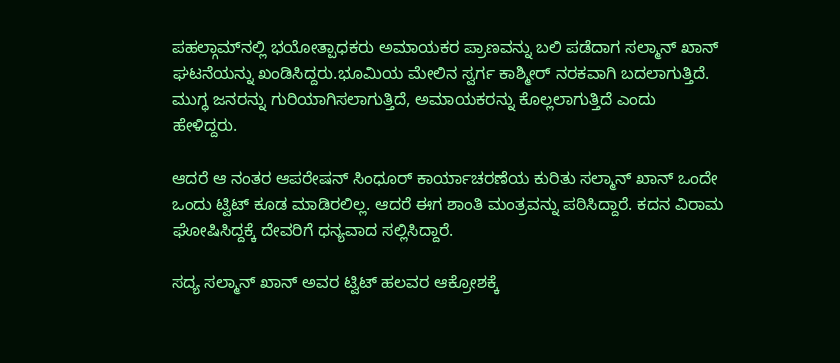ಪಹಲ್ಗಾಮ್‌ನಲ್ಲಿ ಭಯೋತ್ಪಾಧಕರು ಅಮಾಯಕರ ಪ್ರಾಣವನ್ನು ಬಲಿ ಪಡೆದಾಗ ಸಲ್ಮಾನ್ ಖಾನ್ ಘಟನೆಯನ್ನು ಖಂಡಿಸಿದ್ದರು.ಭೂಮಿಯ ಮೇಲಿನ ಸ್ವರ್ಗ ಕಾಶ್ಮೀರ್ ನರಕವಾಗಿ ಬದಲಾಗುತ್ತಿದೆ. ಮುಗ್ಧ ಜನರನ್ನು ಗುರಿಯಾಗಿಸಲಾಗುತ್ತಿದೆ, ಅಮಾಯಕರನ್ನು ಕೊಲ್ಲಲಾಗುತ್ತಿದೆ ಎಂದು ಹೇಳಿದ್ದರು.

ಆದರೆ ಆ ನಂತರ ಆಪರೇಷನ್ ಸಿಂಧೂರ್ ಕಾರ್ಯಾಚರಣೆಯ ಕುರಿತು ಸಲ್ಮಾನ್ ಖಾನ್ ಒಂದೇ ಒಂದು ಟ್ವಿಟ್ ಕೂಡ ಮಾಡಿರಲಿಲ್ಲ. ಆದರೆ ಈಗ ಶಾಂತಿ ಮಂತ್ರವನ್ನು ಪಠಿಸಿದ್ದಾರೆ. ಕದನ ವಿರಾಮ ಘೋಷಿಸಿದ್ದಕ್ಕೆ ದೇವರಿಗೆ ಧನ್ಯವಾದ ಸಲ್ಲಿಸಿದ್ದಾರೆ.

ಸದ್ಯ ಸಲ್ಮಾನ್ ಖಾನ್ ಅವರ ಟ್ವಿಟ್ ಹಲವರ ಆಕ್ರೋಶಕ್ಕೆ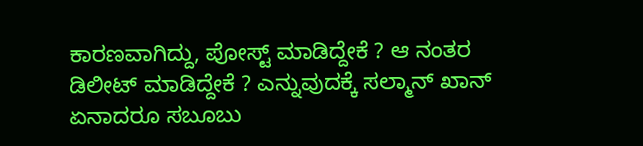ಕಾರಣವಾಗಿದ್ದು, ಪೋಸ್ಟ್ ಮಾಡಿದ್ದೇಕೆ ? ಆ ನಂತರ ಡಿಲೀಟ್ ಮಾಡಿದ್ದೇಕೆ ? ಎನ್ನುವುದಕ್ಕೆ ಸಲ್ಮಾನ್ ಖಾನ್ ಏನಾದರೂ ಸಬೂಬು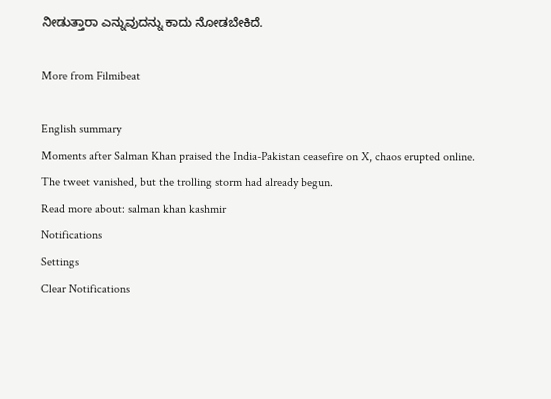ನೀಡುತ್ತಾರಾ ಎನ್ನುವುದನ್ನು ಕಾದು ನೋಡಬೇಕಿದೆ.

More from Filmibeat

English summary
Moments after Salman Khan praised the India-Pakistan ceasefire on X, chaos erupted online. The tweet vanished, but the trolling storm had already begun.
Read more about: salman khan kashmir
Notifications
Settings
Clear Notifications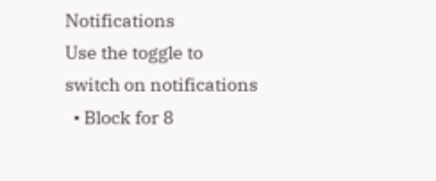Notifications
Use the toggle to switch on notifications
  • Block for 8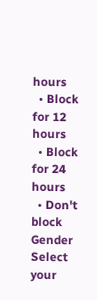hours
  • Block for 12 hours
  • Block for 24 hours
  • Don't block
Gender
Select your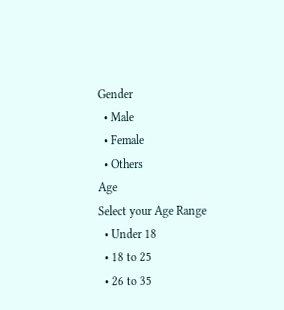Gender
  • Male
  • Female
  • Others
Age
Select your Age Range
  • Under 18
  • 18 to 25
  • 26 to 35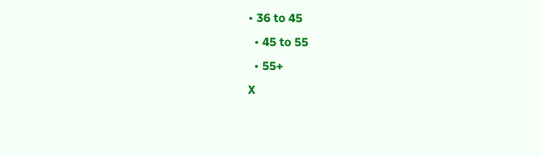• 36 to 45
  • 45 to 55
  • 55+
X